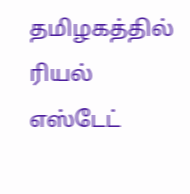தமிழகத்தில் ரியல் எஸ்டேட்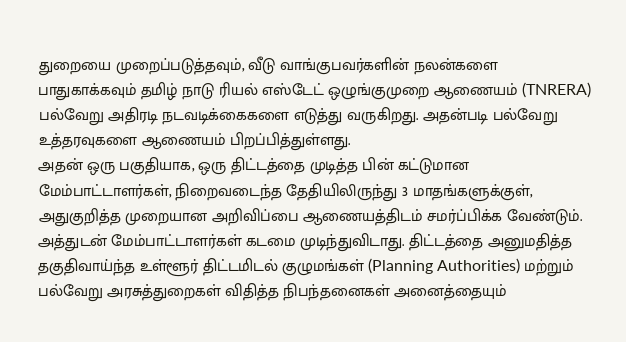துறையை முறைப்படுத்தவும், வீடு வாங்குபவர்களின் நலன்களை பாதுகாக்கவும் தமிழ் நாடு ரியல் எஸ்டேட் ஒழுங்குமுறை ஆணையம் (TNRERA) பல்வேறு அதிரடி நடவடிக்கைகளை எடுத்து வருகிறது. அதன்படி பல்வேறு உத்தரவுகளை ஆணையம் பிறப்பித்துள்ளது.
அதன் ஒரு பகுதியாக, ஒரு திட்டத்தை முடித்த பின் கட்டுமான மேம்பாட்டாளர்கள், நிறைவடைந்த தேதியிலிருந்து 3 மாதங்களுக்குள், அதுகுறித்த முறையான அறிவிப்பை ஆணையத்திடம் சமர்ப்பிக்க வேண்டும்.
அத்துடன் மேம்பாட்டாளர்கள் கடமை முடிந்துவிடாது. திட்டத்தை அனுமதித்த தகுதிவாய்ந்த உள்ளூர் திட்டமிடல் குழுமங்கள் (Planning Authorities) மற்றும் பல்வேறு அரசுத்துறைகள் விதித்த நிபந்தனைகள் அனைத்தையும்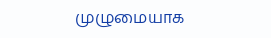முழுமையாக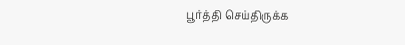பூர்த்தி செய்திருக்க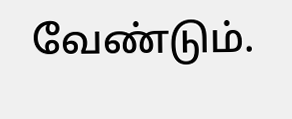வேண்டும்.